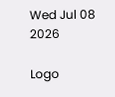Wed Jul 08 2026

Logo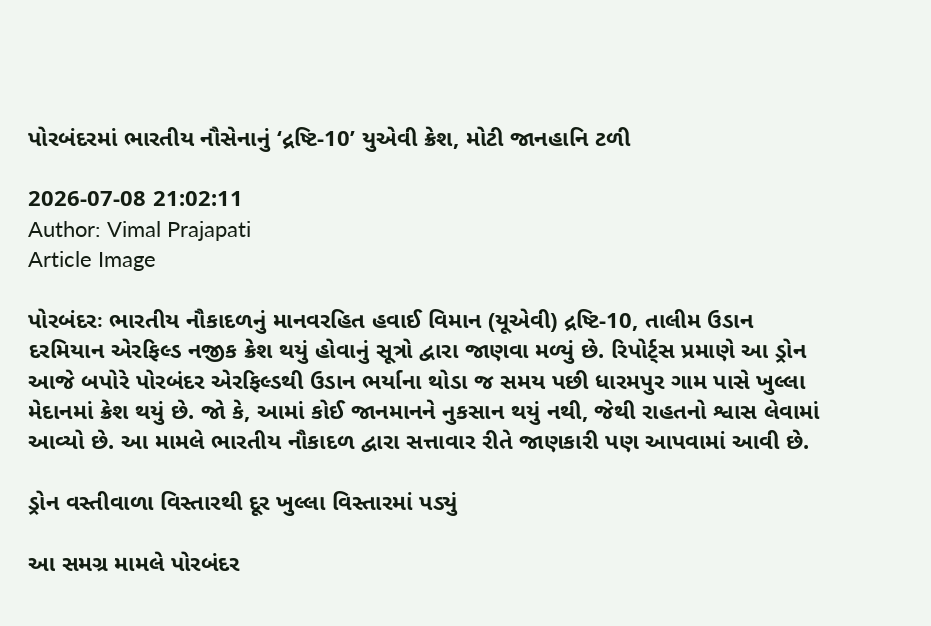પોરબંદરમાં ભારતીય નૌસેનાનું ‘દ્રષ્ટિ-10’ યુએવી ક્રેશ, મોટી જાનહાનિ ટળી

2026-07-08 21:02:11
Author: Vimal Prajapati
Article Image

પોરબંદરઃ ભારતીય નૌકાદળનું માનવરહિત હવાઈ વિમાન (યૂએવી) દ્રષ્ટિ-10, તાલીમ ઉડાન દરમિયાન એરફિલ્ડ નજીક ક્રેશ થયું હોવાનું સૂત્રો દ્વારા જાણવા મળ્યું છે. રિપોર્ટ્સ પ્રમાણે આ ડ્રોન આજે બપોરે પોરબંદર એરફિલ્ડથી ઉડાન ભર્યાના થોડા જ સમય પછી ધારમપુર ગામ પાસે ખુલ્લા મેદાનમાં ક્રેશ થયું છે. જો કે, આમાં કોઈ જાનમાનને નુકસાન થયું નથી, જેથી રાહતનો શ્વાસ લેવામાં આવ્યો છે. આ મામલે ભારતીય નૌકાદળ દ્વારા સત્તાવાર રીતે જાણકારી પણ આપવામાં આવી છે.

ડ્રોન વસ્તીવાળા વિસ્તારથી દૂર ખુલ્લા વિસ્તારમાં પડ્યું

આ સમગ્ર મામલે પોરબંદર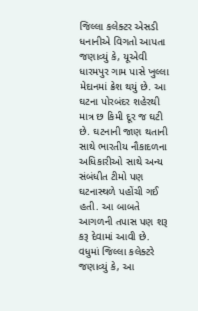જિલ્લા કલેક્ટર એસડી ધનાનીએ વિગતો આપતા જણાવ્યું કે, યૂએવી ધારમપુર ગામ પાસે ખુલ્લા મેદાનમાં ક્રેશ થયું છે. આ ઘટના પોરબંદર શહેરથી માત્ર છ કિમી દૂર જ ઘટી છે. ઘટનાની જાણ થતાની સાથે ભારતીય નૌકાદળના અધિકારીઓ સાથે અન્ય સંબંધીત ટીમો પણ ઘટનાસ્થળે પહોંચી ગઈ હતી. આ બાબતે આગળની તપાસ પણ શરૂ કરૂ દેવામાં આવી છે. વધુમાં જિલ્લા કલેક્ટરે જણાવ્યું કે, આ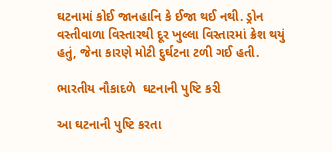ઘટનામાં કોઈ જાનહાનિ કે ઈજા થઈ નથી. ડ્રોન વસ્તીવાળા વિસ્તારથી દૂર ખુલ્લા વિસ્તારમાં ક્રેશ થયું હતું, જેના કારણે મોટી દુર્ઘટના ટળી ગઈ હતી.

ભારતીય નૌકાદળે  ઘટનાની પુષ્ટિ કરી

આ ઘટનાની પુષ્ટિ કરતા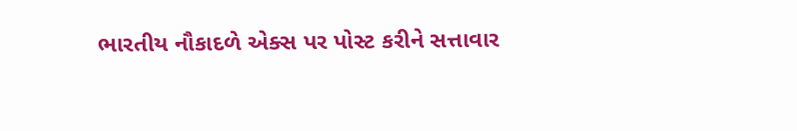ભારતીય નૌકાદળે એક્સ પર પોસ્ટ કરીને સત્તાવાર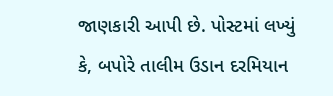જાણકારી આપી છે. પોસ્ટમાં લખ્યું કે, બપોરે તાલીમ ઉડાન દરમિયાન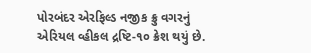પોરબંદર એરફિલ્ડ નજીક ક્રુ વગરનું એરિયલ વ્હીકલ દ્રષ્ટિ-૧૦ ક્રેશ થયું છે.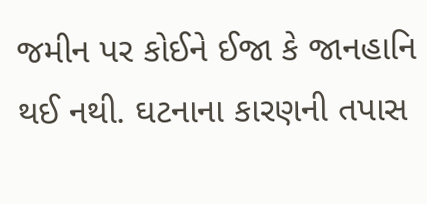જમીન પર કોઈને ઈજા કે જાનહાનિ થઈ નથી. ઘટનાના કારણની તપાસ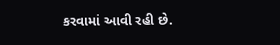કરવામાં આવી રહી છે.